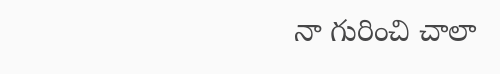నా గురించి చాలా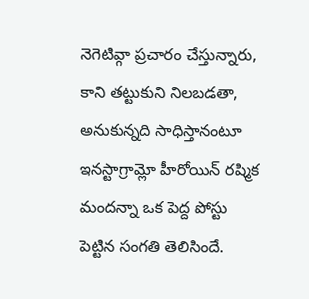నెగెటివ్గా ప్రచారం చేస్తున్నారు, కాని తట్టుకుని నిలబడతా, అనుకున్నది సాధిస్తానంటూ ఇనస్టాగ్రామ్లో హీరోయిన్ రష్మిక మందన్నా ఒక పెద్ద పోస్టు పెట్టిన సంగతి తెలిసిందే.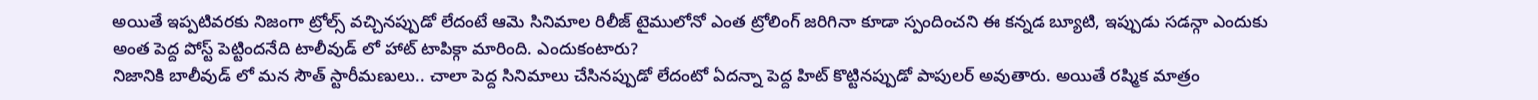అయితే ఇప్పటివరకు నిజంగా ట్రోల్స్ వచ్చినప్పుడో లేదంటే ఆమె సినిమాల రిలీజ్ టైములోనో ఎంత ట్రోలింగ్ జరిగినా కూడా స్పందించని ఈ కన్నడ బ్యూటి, ఇప్పుడు సడన్గా ఎందుకు అంత పెద్ద పోస్ట్ పెట్టిందనేది టాలీవుడ్ లో హాట్ టాపిక్గా మారింది. ఎందుకంటారు?
నిజానికి బాలీవుడ్ లో మన సౌత్ స్టారీమణులు.. చాలా పెద్ద సినిమాలు చేసినప్పుడో లేదంటో ఏదన్నా పెద్ద హిట్ కొట్టినప్పుడో పాపులర్ అవుతారు. అయితే రష్మిక మాత్రం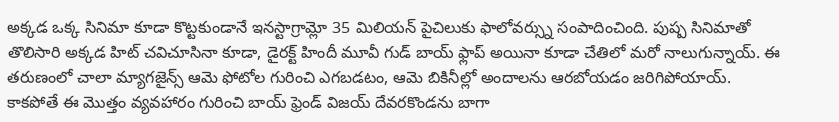అక్కడ ఒక్క సినిమా కూడా కొట్టకుండానే ఇనస్టాగ్రామ్లో 35 మిలియన్ పైచిలుకు ఫాలోవర్స్ను సంపాదించింది. పుష్ప సినిమాతో తొలిసారి అక్కడ హిట్ చవిచూసినా కూడా, డైరక్ట్ హిందీ మూవీ గుడ్ బాయ్ ఫ్లాప్ అయినా కూడా చేతిలో మరో నాలుగున్నాయ్. ఈ తరుణంలో చాలా మ్యాగజైన్స్ ఆమె ఫోటోల గురించి ఎగబడటం, ఆమె బికినీల్లో అందాలను ఆరబోయడం జరిగిపోయాయ్.
కాకపోతే ఈ మొత్తం వ్యవహారం గురించి బాయ్ ఫ్రెండ్ విజయ్ దేవరకొండను బాగా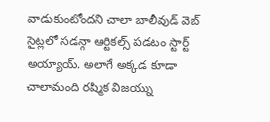వాడుకుంటోందని చాలా బాలీవుడ్ వెబ్ సైట్లలో సడన్గా ఆర్టికల్స్ పడటం స్టార్ట్ అయ్యాయ్. అలాగే అక్కడ కూడా చాలామంది రష్మిక విజయ్ను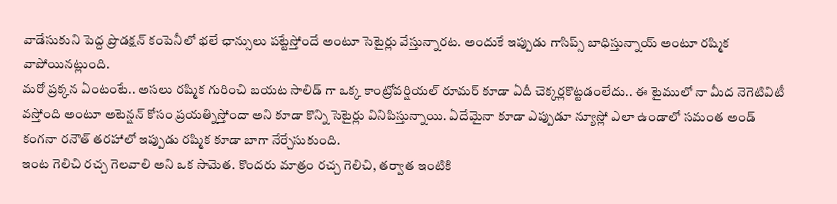వాడేసుకుని పెద్ద ప్రొడక్షన్ కంపెనీలో భలే ఛాన్సులు పట్టేస్తోందే అంటూ సెటైర్లు వేస్తున్నారట. అందుకే ఇప్పుడు గాసిప్స్ బాధిస్తున్నాయ్ అంటూ రష్మిక వాపోయినట్లుంది.
మరో ప్రక్కన ఏంటంటే.. అసలు రష్మిక గురించి బయట సాలిడ్ గా ఒక్క కాంట్రోవర్షియల్ రూమర్ కూడా ఏదీ చెక్కర్లకొట్టడంలేదు.. ఈ టైములో నా మీద నెగెటివిటీ వస్తోంది అంటూ అటెన్షన్ కోసం ప్రయత్నిస్తోందా అని కూడా కొన్ని సెటైర్లు వినిపిస్తున్నాయి. ఏదేమైనా కూడా ఎప్పుడూ న్యూస్లో ఎలా ఉండాలో సమంత అండ్ కంగనా రనౌత్ తరహాలో ఇప్పుడు రష్మిక కూడా బాగా నేర్చేసుకుంది.
ఇంట గెలిచి రచ్చ గెలవాలి అని ఒక సామెత. కొందరు మాత్రం రచ్చ గెలిచి, తర్వాత ఇంటికి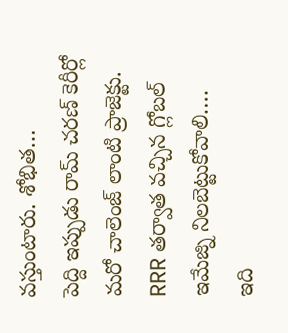వస్తుంటారు. శోభిత…
పెద్ది ఇప్పుడు రామ్ చరణ్ కెరీర్లో మరో చాలెంజ్ లాంటి ప్రాజెక్టు. RRR తర్వాత వచ్చిన గ్లోబల్ ఇమేజ్ని నిలబెట్టుకోవాలి.…
ఇది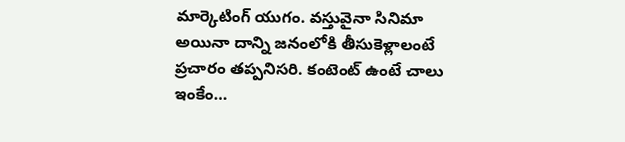మార్కెటింగ్ యుగం. వస్తువైనా సినిమా అయినా దాన్ని జనంలోకి తీసుకెళ్లాలంటే ప్రచారం తప్పనిసరి. కంటెంట్ ఉంటే చాలు ఇంకేం…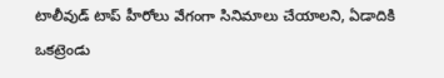టాలీవుడ్ టాప్ హీరోలు వేగంగా సినిమాలు చేయాలని, ఏడాదికి ఒకట్రెండు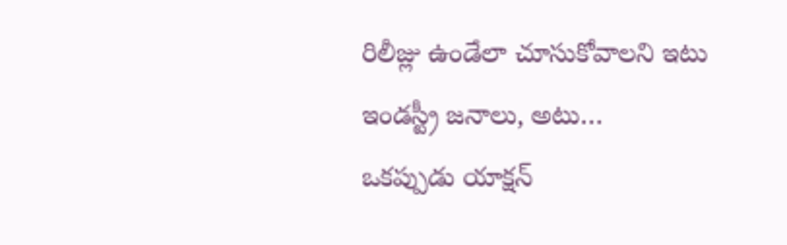రిలీజ్లు ఉండేలా చూసుకోవాలని ఇటు ఇండస్ట్రీ జనాలు, అటు…
ఒకప్పుడు యాక్షన్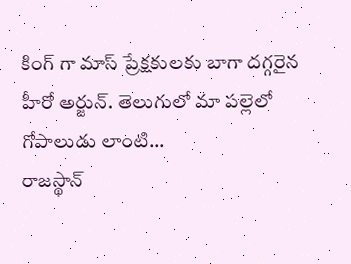కింగ్ గా మాస్ ప్రేక్షకులకు బాగా దగ్గరైన హీరో అర్జున్. తెలుగులో మా పల్లెలో గోపాలుడు లాంటి…
రాజస్థాన్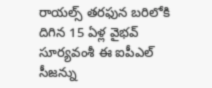రాయల్స్ తరఫున బరిలోకి దిగిన 15 ఏళ్ల వైభవ్ సూర్యవంశీ ఈ ఐపీఎల్ సీజన్ను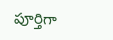పూర్తిగా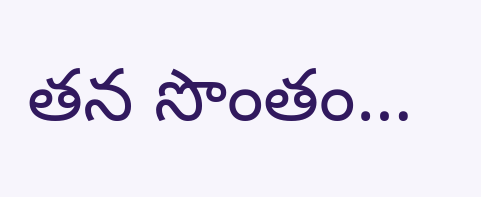తన సొంతం…